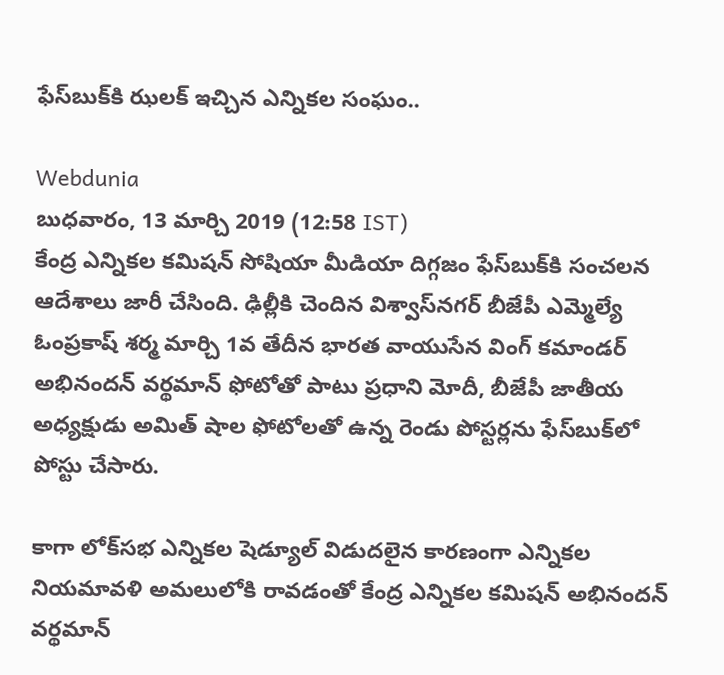ఫేస్‌బుక్‌కి ఝలక్ ఇచ్చిన ఎన్నికల సంఘం..

Webdunia
బుధవారం, 13 మార్చి 2019 (12:58 IST)
కేంద్ర ఎన్నికల కమిషన్ సోషియా మీడియా దిగ్గజం ఫేస్‌బుక్‌కి సంచలన ఆదేశాలు జారీ చేసింది. ఢిల్లీకి చెందిన విశ్వాస్‌నగర్ బీజేపీ ఎమ్మెల్యే ఓంప్రకాష్ శర్మ మార్చి 1వ తేదీన భారత వాయుసేన వింగ్ కమాండర్ అభినందన్ వర్థమాన్ ఫోటోతో పాటు ప్రధాని మోదీ, బీజేపీ జాతీయ అధ్యక్షుడు అమిత్ షాల ఫోటోలతో ఉన్న రెండు పోస్టర్లను ఫేస్‌బుక్‌లో పోస్టు చేసారు.

కాగా లోక్‌సభ ఎన్నికల షెడ్యూల్ విడుదలైన కారణంగా ఎన్నికల నియమావళి అమలులోకి రావడంతో కేంద్ర ఎన్నికల కమిషన్ అభినందన్ వర్థమాన్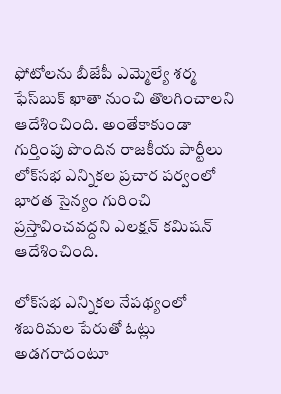ఫోటోలను బీజేపీ ఎమ్మెల్యే శర్మ ఫేస్‌బుక్ ఖాతా నుంచి తొలగించాలని ఆదేశించింది. అంతేకాకుండా గుర్తింపు పొందిన రాజకీయ పార్టీలు లోక్‌సభ ఎన్నికల ప్రచార పర్వంలో భారత సైన్యం గురించి ప్రస్తావించవద్దని ఎలక్షన్ కమిషన్ ఆదేశించింది.

లోక్‌సభ ఎన్నికల నేపథ్యంలో శబరిమల పేరుతో ఓట్లు అడగరాదంటూ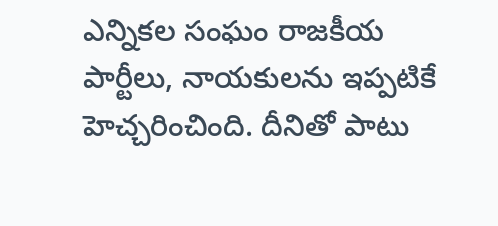ఎన్నికల సంఘం రాజకీయ పార్టీలు, నాయకులను ఇప్పటికే హెచ్చరించింది. దీనితో పాటు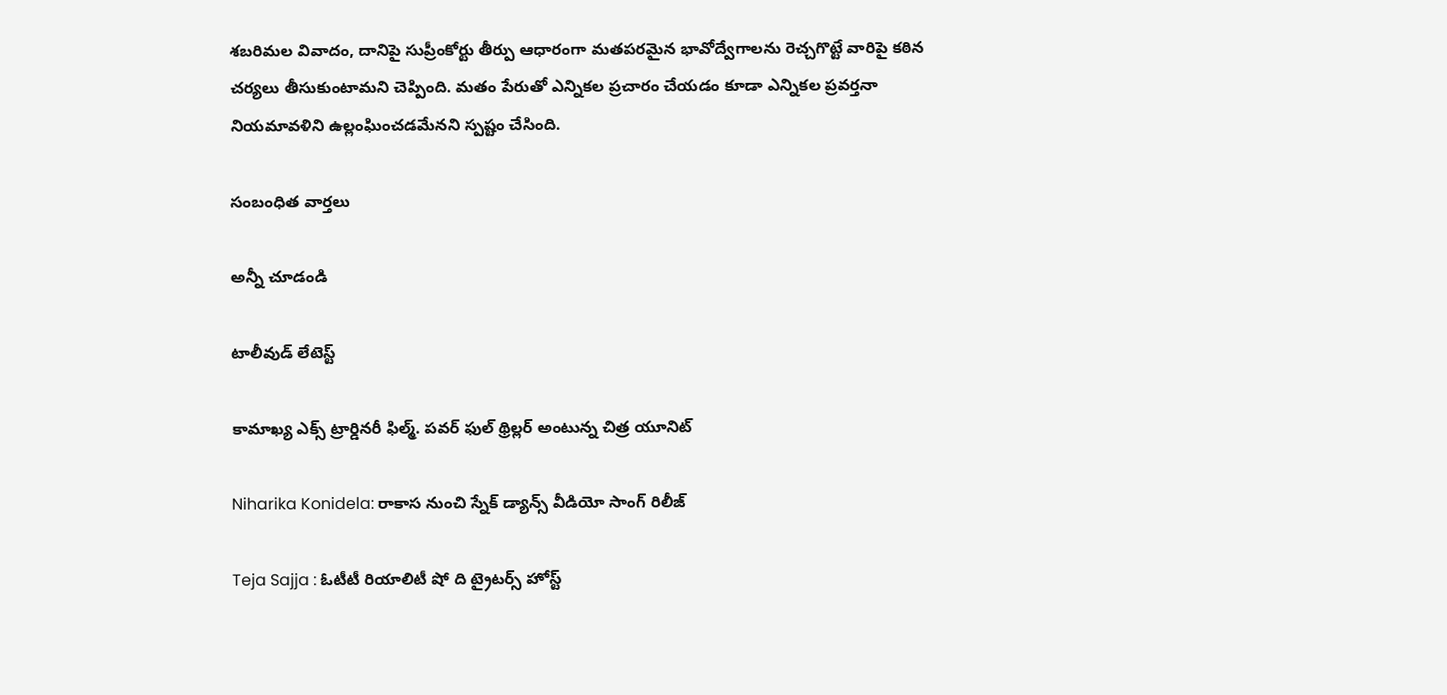శబరిమల వివాదం, దానిపై సుప్రీంకోర్టు తీర్పు ఆధారంగా మతపరమైన భావోద్వేగాలను రెచ్చగొట్టే వారిపై కఠిన చర్యలు తీసుకుంటామని చెప్పింది. మతం పేరుతో ఎన్నికల ప్రచారం చేయడం కూడా ఎన్నికల ప్రవర్తనా నియమావళిని ఉల్లంఘించడమేనని స్పష్టం చేసింది.

సంబంధిత వార్తలు

అన్నీ చూడండి

టాలీవుడ్ లేటెస్ట్

కామాఖ్య ఎక్స్ ట్రార్డినరీ ఫిల్మ్. పవర్ ఫుల్ థ్రిల్లర్ అంటున్న చిత్ర యూనిట్

Niharika Konidela: రాకాస నుంచి స్నేక్ డ్యాన్స్ వీడియో సాంగ్ రిలీజ్

Teja Sajja : ఓటీటీ రియాలిటీ షో ది ట్రైటర్స్ హోస్ట్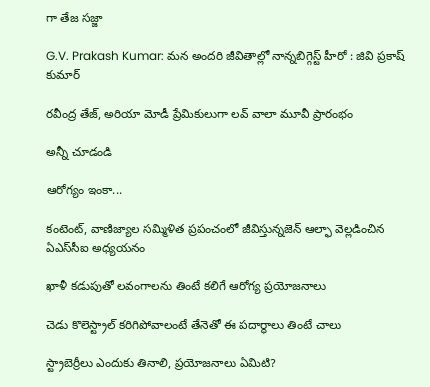గా తేజ సజ్జా

G.V. Prakash Kumar: మన అందరి జీవితాల్లో నాన్నబిగ్గెస్ట్ హీరో : జివి ప్రకాష్ కుమార్

రవీంద్ర తేజ్, అరియా మోడీ ప్రేమికులుగా లవ్‌ వాలా మూవీ ప్రారంభం

అన్నీ చూడండి

ఆరోగ్యం ఇంకా...

కంటెంట్, వాణిజ్యాల సమ్మిళిత ప్రపంచంలో జీవిస్తున్నజెన్ ఆల్ఫా వెల్లడించిన ఏఎస్‌సీఐ అధ్యయనం

ఖాళీ కడుపుతో లవంగాలను తింటే కలిగే ఆరోగ్య ప్రయోజనాలు

చెడు కొలెస్ట్రాల్ కరిగిపోవాలంటే తేనెతో ఈ పదార్థాలు తింటే చాలు

స్ట్రాబెర్రీలు ఎందుకు తినాలి, ప్రయోజనాలు ఏమిటి?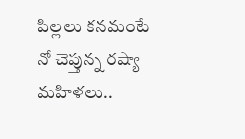పిల్లలు కనమంటే నో చెప్తున్న రష్యా మహిళలు..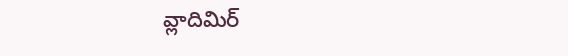వ్లాదిమిర్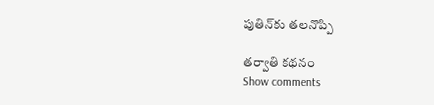పుతిన్‌కు తలనొప్పి

తర్వాతి కథనం
Show comments